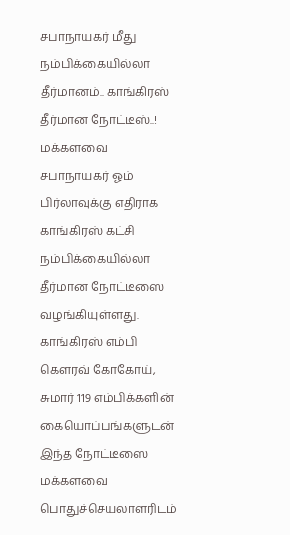சபாநாயகர் மீது நம்பிக்கையில்லா தீர்மானம்.. காங்கிரஸ் தீர்மான நோட்டீஸ்..!
மக்களவை சபாநாயகர் ஓம் பிர்லாவுக்கு எதிராக காங்கிரஸ் கட்சி நம்பிக்கையில்லா தீர்மான நோட்டீஸை வழங்கியுள்ளது.
காங்கிரஸ் எம்பி கௌரவ் கோகோய், சுமார் 119 எம்பிக்களின் கையொப்பங்களுடன் இந்த நோட்டீஸை மக்களவை பொதுச்செயலாளரிடம்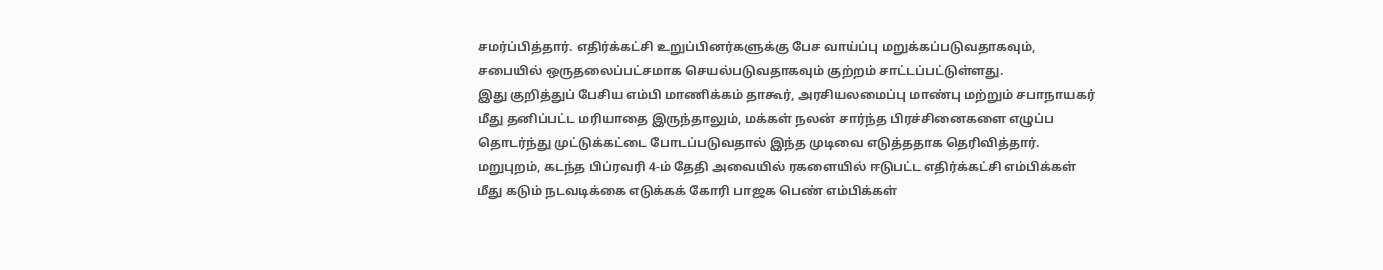சமர்ப்பித்தார். எதிர்க்கட்சி உறுப்பினர்களுக்கு பேச வாய்ப்பு மறுக்கப்படுவதாகவும், சபையில் ஒருதலைப்பட்சமாக செயல்படுவதாகவும் குற்றம் சாட்டப்பட்டுள்ளது.
இது குறித்துப் பேசிய எம்பி மாணிக்கம் தாகூர், அரசியலமைப்பு மாண்பு மற்றும் சபாநாயகர் மீது தனிப்பட்ட மரியாதை இருந்தாலும், மக்கள் நலன் சார்ந்த பிரச்சினைகளை எழுப்ப தொடர்ந்து முட்டுக்கட்டை போடப்படுவதால் இந்த முடிவை எடுத்ததாக தெரிவித்தார்.
மறுபுறம், கடந்த பிப்ரவரி 4-ம் தேதி அவையில் ரகளையில் ஈடுபட்ட எதிர்க்கட்சி எம்பிக்கள் மீது கடும் நடவடிக்கை எடுக்கக் கோரி பாஜக பெண் எம்பிக்கள்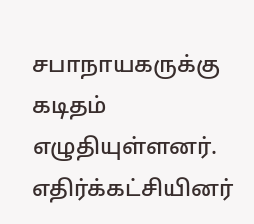சபாநாயகருக்கு கடிதம் எழுதியுள்ளனர்.
எதிர்க்கட்சியினர்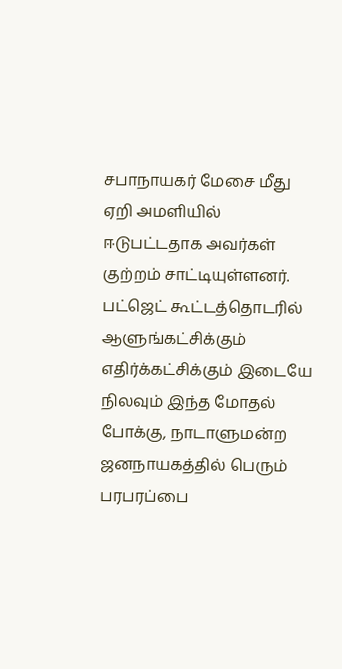சபாநாயகர் மேசை மீது ஏறி அமளியில் ஈடுபட்டதாக அவர்கள் குற்றம் சாட்டியுள்ளனர். பட்ஜெட் கூட்டத்தொடரில் ஆளுங்கட்சிக்கும் எதிர்க்கட்சிக்கும் இடையே நிலவும் இந்த மோதல் போக்கு, நாடாளுமன்ற ஜனநாயகத்தில் பெரும் பரபரப்பை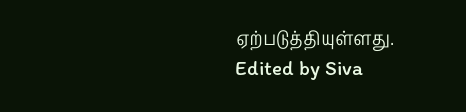ஏற்படுத்தியுள்ளது.
Edited by Siva